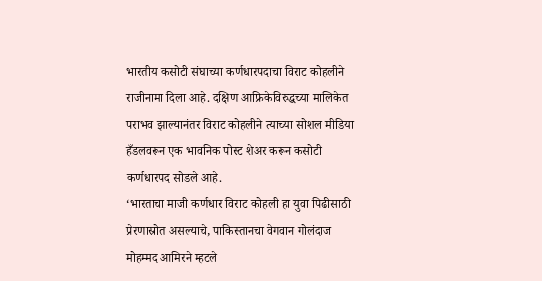भारतीय कसोटी संघाच्या कर्णधारपदाचा विराट कोहलीने राजीनामा दिला आहे. दक्षिण आफ्रिकेविरुद्धच्या मालिकेत पराभव झाल्यानंतर विराट कोहलीने त्याच्या सोशल मीडिया हँडलवरून एक भावनिक पोस्ट शेअर करून कसोटी कर्णधारपद सोडले आहे.
‘भारताचा माजी कर्णधार विराट कोहली हा युवा पिढीसाठी प्रेरणास्रोत असल्याचे, पाकिस्तानचा वेगवान गोलंदाज मोहम्मद आमिरने म्हटले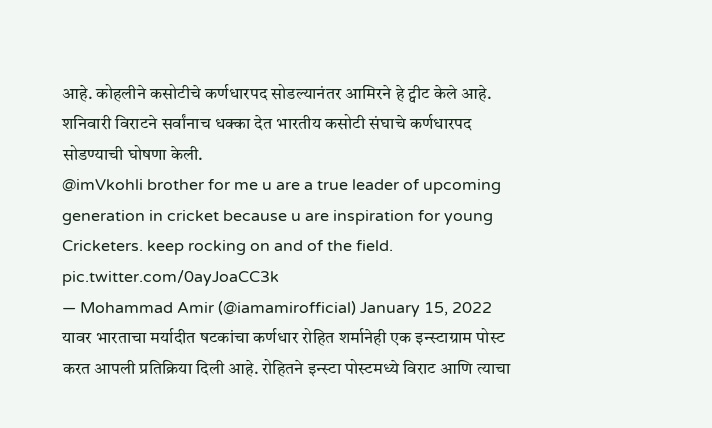आहे. कोहलीने कसोटीचे कर्णधारपद सोडल्यानंतर आमिरने हे ट्वीट केले आहे. शनिवारी विराटने सर्वांनाच धक्का देत भारतीय कसोटी संघाचे कर्णधारपद सोडण्याची घोषणा केली.
@imVkohli brother for me u are a true leader of upcoming generation in cricket because u are inspiration for young Cricketers. keep rocking on and of the field. pic.twitter.com/0ayJoaCC3k
— Mohammad Amir (@iamamirofficial) January 15, 2022
यावर भारताचा मर्यादीत षटकांचा कर्णधार रोहित शर्मानेही एक इन्स्टाग्राम पोस्ट करत आपली प्रतिक्रिया दिली आहे. रोहितने इन्स्टा पोस्टमध्ये विराट आणि त्याचा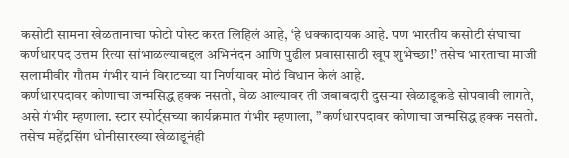कसोटी सामना खेळतानाचा फोटो पोस्ट करत लिहिलं आहे, ‘हे धक्कादायक आहे. पण भारतीय कसोटी संघाचा कर्णधारपद उत्तम रित्या सांभाळल्याबद्दल अभिनंदन आणि पुढील प्रवासासाठी खूप शुभेच्छा!’ तसेच भारताचा माजी सलामीवीर गौतम गंभीर यानं विराटच्या या निर्णयावर मोठं विधान केलं आहे.
कर्णधारपदावर कोणाचा जन्मसिद्ध हक्क नसतो, वेळ आल्यावर ती जबाबदारी दुसऱ्या खेळाडूकडे सोपवावी लागते, असे गंभीर म्हणाला. स्टार स्पोर्ट्सच्या कार्यक्रमात गंभीर म्हणाला, ”कर्णधारपदावर कोणाचा जन्मसिद्ध हक्क नसतो.
तसेच महेंद्रसिंग धोनीसारख्या खेळाडूनंही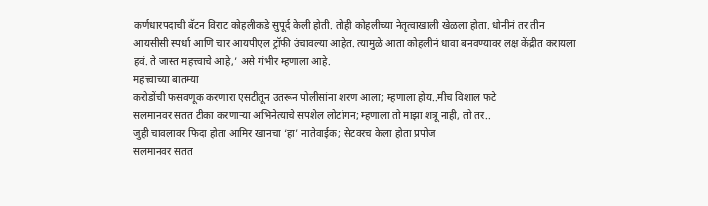कर्णधारपदाची बॅटन विराट कोहलीकडे सुपूर्द केली होती. तोही कोहलीच्या नेतृत्वाखाली खेळला होता. धोनीनं तर तीन आयसीसी स्पर्धा आणि चार आयपीएल ट्रॉफी उंचावल्या आहेत. त्यामुळे आता कोहलीनं धावा बनवण्यावर लक्ष केंद्रीत करायला हवं. ते जास्त महत्त्वाचे आहे,’ असे गंभीर म्हणाला आहे.
महत्त्वाच्या बातम्या
करोडोंची फसवणूक करणारा एसटीतून उतरून पोलीसांना शरण आला; म्हणाला होय..मीच विशाल फटे
सलमानवर सतत टीका करणाऱ्या अभिनेत्याचे सपशेल लोटांगन; म्हणाला तो माझा शत्रू नाही, तो तर..
जुही चावलावर फिदा होता आमिर खानचा ‘हा’ नातेवाईक; सेटवरच केला होता प्रपोज
सलमानवर सतत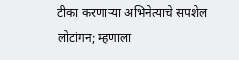टीका करणाऱ्या अभिनेत्याचे सपशेल लोटांगन; म्हणाला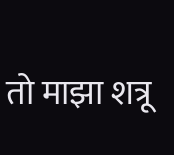तो माझा शत्रू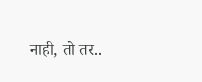नाही, तो तर..